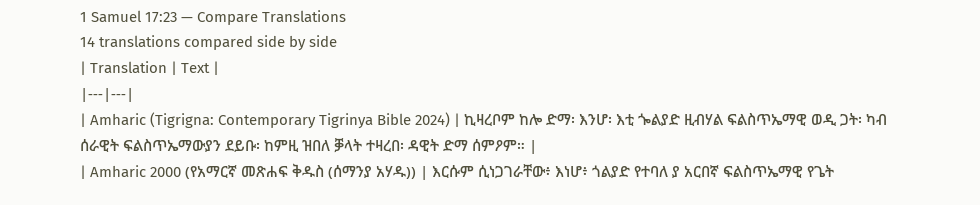1 Samuel 17:23 — Compare Translations
14 translations compared side by side
| Translation | Text |
|---|---|
| Amharic (Tigrigna: Contemporary Tigrinya Bible 2024) | ኪዛረቦም ከሎ ድማ፡ እንሆ፡ እቲ ጐልያድ ዚብሃል ፍልስጥኤማዊ ወዲ ጋት፡ ካብ ሰራዊት ፍልስጥኤማውያን ደይቡ፡ ከምዚ ዝበለ ቓላት ተዛረበ፡ ዳዊት ድማ ሰምዖም። |
| Amharic 2000 (የአማርኛ መጽሐፍ ቅዱስ (ሰማንያ አሃዱ)) | እርሱም ሲነጋገራቸው፥ እነሆ፥ ጎልያድ የተባለ ያ አርበኛ ፍልስጥኤማዊ የጌት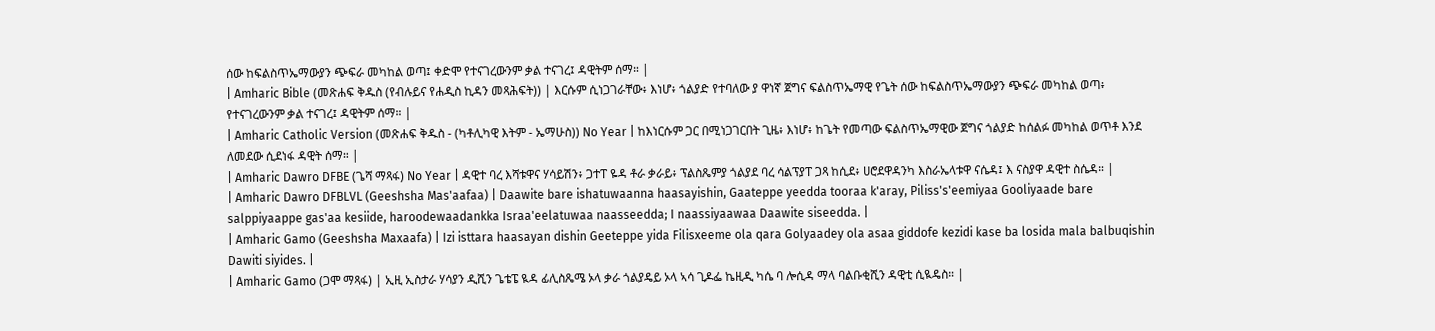ሰው ከፍልስጥኤማውያን ጭፍራ መካከል ወጣ፤ ቀድሞ የተናገረውንም ቃል ተናገረ፤ ዳዊትም ሰማ። |
| Amharic Bible (መጽሐፍ ቅዱስ (የብሉይና የሐዲስ ኪዳን መጻሕፍት)) | እርሱም ሲነጋገራቸው፥ እነሆ፥ ጎልያድ የተባለው ያ ዋነኛ ጀግና ፍልስጥኤማዊ የጌት ሰው ከፍልስጥኤማውያን ጭፍራ መካከል ወጣ፥ የተናገረውንም ቃል ተናገረ፤ ዳዊትም ሰማ። |
| Amharic Catholic Version (መጽሐፍ ቅዱስ - (ካቶሊካዊ እትም - ኤማሁስ)) No Year | ከእነርሱም ጋር በሚነጋገርበት ጊዜ፥ እነሆ፥ ከጌት የመጣው ፍልስጥኤማዊው ጀግና ጎልያድ ከሰልፉ መካከል ወጥቶ እንደ ለመደው ሲደነፋ ዳዊት ሰማ። |
| Amharic Dawro DFBE (ጌሻ ማጻፋ) No Year | ዳዊተ ባረ እሻቱዋና ሃሳይሽን፥ ጋተፐ ዬዳ ቶራ ቃራይ፥ ፕልስጼምያ ጎልያደ ባረ ሳልፕያፐ ጋጻ ከሲደ፥ ሀሮደዋዳንካ እስራኤላቱዋ ናሴዳ፤ እ ናስያዋ ዳዊተ ስሴዳ። |
| Amharic Dawro DFBLVL (Geeshsha Mas'aafaa) | Daawite bare ishatuwaanna haasayishin, Gaateppe yeedda tooraa k'aray, Piliss's'eemiyaa Gooliyaade bare salppiyaappe gas'aa kesiide, haroodewaadankka Israa'eelatuwaa naasseedda; I naassiyaawaa Daawite siseedda. |
| Amharic Gamo (Geeshsha Maxaafa) | Izi isttara haasayan dishin Geeteppe yida Filisxeeme ola qara Golyaadey ola asaa giddofe kezidi kase ba losida mala balbuqishin Dawiti siyides. |
| Amharic Gamo (ጋሞ ማጻፋ) | ኢዚ ኢስታራ ሃሳያን ዲሺን ጌቴፔ ዪዳ ፊሊስጼሜ ኦላ ቃራ ጎልያዴይ ኦላ ኣሳ ጊዶፌ ኬዚዲ ካሴ ባ ሎሲዳ ማላ ባልቡቂሺን ዳዊቲ ሲዪዴስ። |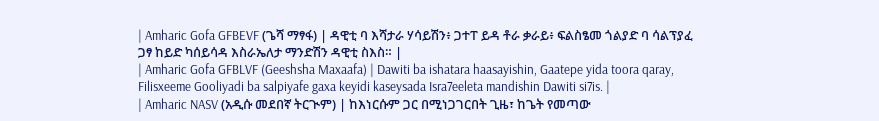| Amharic Gofa GFBEVF (ጌሻ ማፃፋ) | ዳዊቲ ባ እሻታራ ሃሳይሽን፥ ጋተፐ ይዳ ቶራ ቃራይ፥ ፍልስፄመ ጎልያድ ባ ሳልፕያፈ ጋፃ ከይድ ካሰይሳዳ እስራኤለታ ማንድሽን ዳዊቲ ስእስ። |
| Amharic Gofa GFBLVF (Geeshsha Maxaafa) | Dawiti ba ishatara haasayishin, Gaatepe yida toora qaray, Filisxeeme Gooliyadi ba salpiyafe gaxa keyidi kaseysada Isra7eeleta mandishin Dawiti si7is. |
| Amharic NASV (አዲሱ መደበኛ ትርጒም) | ከእነርሱም ጋር በሚነጋገርበት ጊዜ፣ ከጌት የመጣው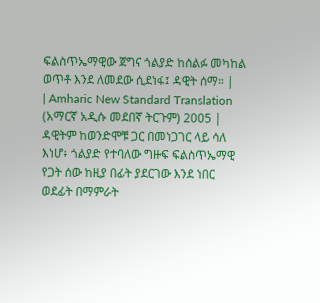ፍልስጥኤማዊው ጀግና ጎልያድ ከሰልፉ መካከል ወጥቶ እንደ ለመደው ሲደነፋ፤ ዳዊት ሰማ። |
| Amharic New Standard Translation (አማርኛ አዲሱ መደበኛ ትርጉም) 2005 | ዳዊትም ከወንድሞቹ ጋር በመነጋገር ላይ ሳለ እነሆ፥ ጎልያድ የተባለው ግዙፍ ፍልስጥኤማዊ የጋት ሰው ከዚያ በፊት ያደርገው እንደ ነበር ወደፊት በማምራት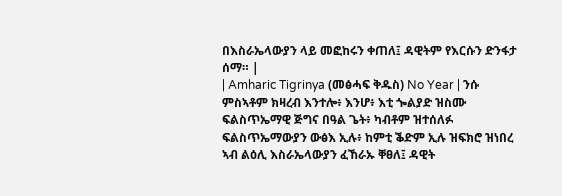በእስራኤላውያን ላይ መፎከሩን ቀጠለ፤ ዳዊትም የእርሱን ድንፋታ ሰማ። |
| Amharic Tigrinya (መፅሓፍ ቅዱስ) No Year | ንሱ ምስኣቶም ክዛረብ እንተሎ፥ እንሆ፥ እቲ ጐልያድ ዝስሙ ፍልስጥኤማዊ ጅግና በዓል ጌት፥ ካብቶም ዝተሰለፉ ፍልስጥኤማውያን ውፅእ ኢሉ፥ ከምቲ ቕድም ኢሉ ዝፍክሮ ዝነበረ ኣብ ልዕሊ እስራኤላውያን ፈኸራኡ ቐፀለ፤ ዳዊት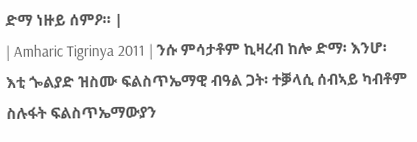ድማ ነዙይ ሰምዖ። |
| Amharic Tigrinya 2011 | ንሱ ምሳታቶም ኪዛረብ ከሎ ድማ፡ እንሆ፡ እቲ ጐልያድ ዝስሙ ፍልስጥኤማዊ ብዓል ጋት፡ ተቓላሲ ሰብኣይ ካብቶም ስሉፋት ፍልስጥኤማውያን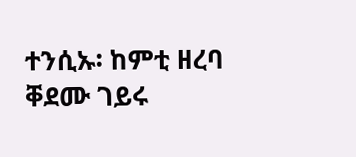ተንሲኡ፡ ከምቲ ዘረባ ቐደሙ ገይሩ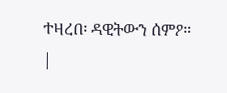ተዛረበ፡ ዳዊትውን ሰምዖ። |